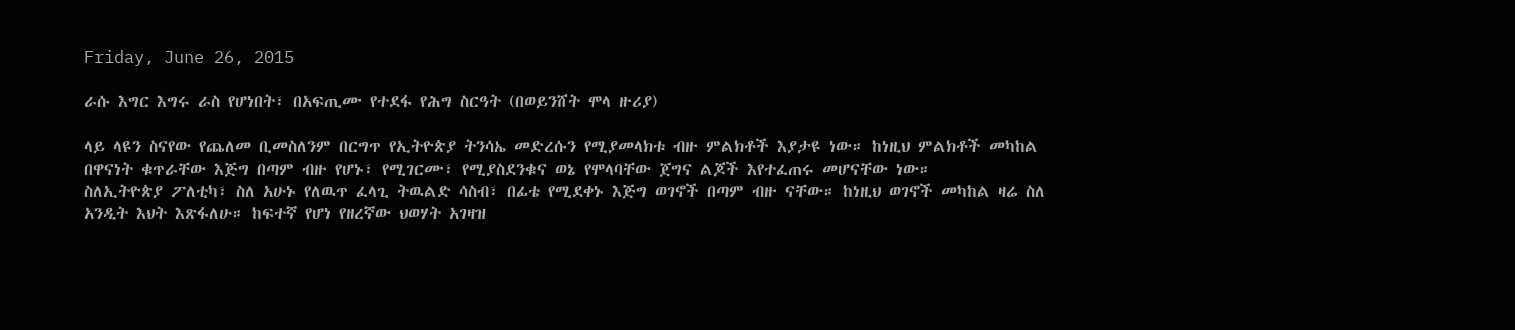Friday, June 26, 2015

ራሱ እግር እግሩ ራስ የሆነበት፣ በአፍጢሙ የተደፋ የሕግ ስርዓት (በወይንሸት ሞላ ዙሪያ)

ላይ ላዩን ስናየው የጨለመ ቢመስለንም በርግጥ የኢትዮጵያ ትንሳኤ መድረሱን የሚያመላክቱ ብዙ ምልክቶች እያታዩ ነው። ከነዚህ ምልክቶች መካከል በዋናነት ቁጥራቸው እጅግ በጣም ብዙ የሆኑ፣ የሚገርሙ፣ የሚያስደንቁና ወኔ የሞላባቸው ጀግና ልጆች እየተፈጠሩ መሆናቸው ነው።
ስለኢትዮጵያ ፖለቲካ፣ ስለ አሁኑ የለዉጥ ፈላጊ ትዉልድ ሳስብ፣ በፊቴ የሚደቀኑ እጅግ ወገኖች በጣም ብዙ ናቸው። ከነዚህ ወገኖች መካከል ዛሬ ስለ አንዲት እህት እጽፋለሁ። ከፍተኛ የሆነ የዘረኛው ህወሃት አገዛዝ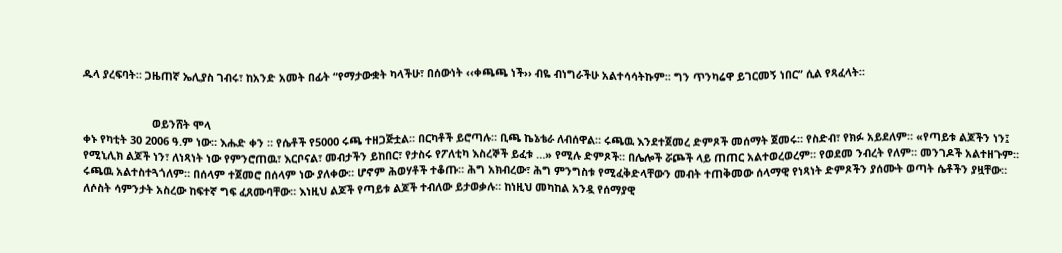ዱላ ያረፍባት። ጋዜጠኛ ኤሊያስ ገብሩ፣ ከአንድ አመት በፊት “የማታውቋት ካላችሁ፣ በሰውነት ‹‹ቀጫጫ ነች›› ብዬ ብነግራችሁ አልተሳሳትኩም፡፡ ግን ጥንካሬዋ ይገርመኝ ነበር” ሲል የጻፈላት።


                       ወይንሸት ሞላ
ቀኑ የካቲት 30 2006 ዓ.ም ነው። እሑድ ቀን ። የሴቶች የ5000 ሩጫ ተዘጋጅቷል። በርካቶች ይሮጣሉ። ቢጫ ኬኔቴራ ለብሰዋል። ሩጫዉ እንደተጀመረ ድምጾች መሰማት ጀመሩ። የስድብ፣ የክፉ አይደለም። «የጣይቱ ልጆችን ነን፤ የሚኒሊክ ልጆች ነን፣ ለነጻነት ነው የምንሮጠዉ፣ እርቦናል፣ መብታችን ይከበር፣ የታስሩ የፖለቲካ እስረኞች ይፈቱ …» የሚሉ ድምጾች። በሌሎች ሯጮች ላይ ጠጠር አልተወረወረም። የወደመ ንብረት የለም። መንገዶች አልተዘጉም። ሩጫዉ አልተስተጓጎለም። በሰላም ተጀመሮ በሰላም ነው ያለቀው። ሆኖም ሕወሃቶች ተቆጡ። ሕግ አክብረው፣ ሕግ ምንግስቱ የሚፈቅድላቸውን መብት ተጠቅመው ሰላማዊ የነጻነት ድምጾችን ያሰሙት ወጣት ሴቶችን ያዟቸው። ለሶስት ሳምንታት አስረው ከፍተኛ ግፍ ፈጸሙባቸው። እነዚህ ልጆች የጣይቱ ልጆች ተብለው ይታወቃሉ። ከነዚህ መካከል አንዷ የሰማያዊ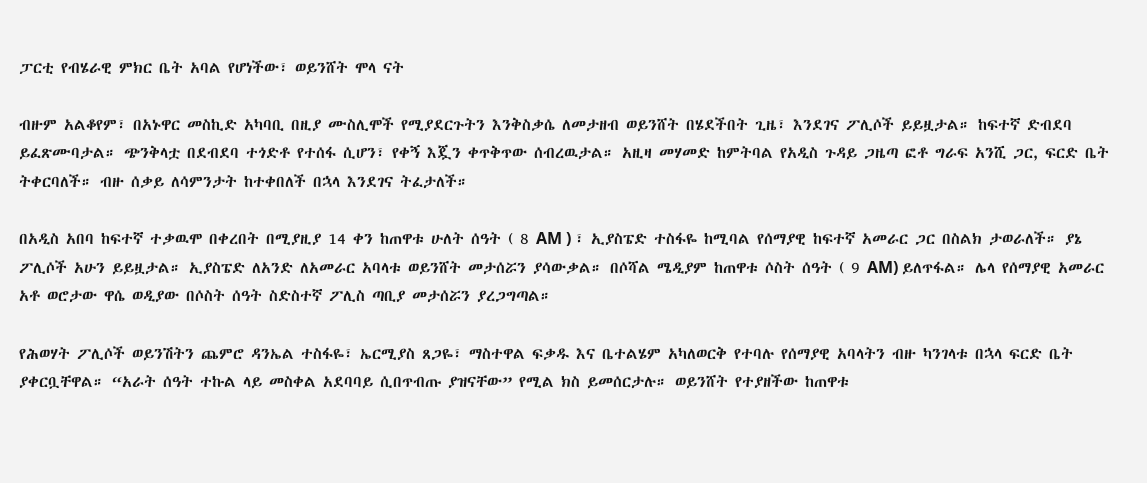ፓርቲ የብሄራዊ ምክር ቤት አባል የሆነችው፣ ወይንሸት ሞላ ናት

ብዙም አልቆየም፣ በአኑዋር መስኪድ አካባቢ በዚያ ሙስሊሞች የሚያደርጉትን እንቅስቃሴ ለመታዘብ ወይንሸት በሄደችበት ጊዜ፣ እንደገና ፖሊሶች ይይዟታል። ከፍተኛ ድብደባ ይፈጽሙባታል። ጭንቅላቷ በደብደባ ተጎድቶ የተሰፋ ሲሆን፣ የቀኝ እጇን ቀጥቅጥው ሰብረዉታል። አዚዛ መሃመድ ከምትባል የአዲስ ጉዳይ ጋዜጣ ፎቶ ግራፍ አንሺ ጋር, ፍርድ ቤት ትቀርባለች። ብዙ ሰቃይ ለሳምንታት ከተቀበለች በኋላ እንደገና ትፈታለች።

በአዲስ አበባ ከፍተኛ ተቃዉሞ በቀረበት በሚያዚያ 14 ቀን ከጠዋቱ ሁለት ሰዓት ( 8 AM ) ፣ ኢያስፔድ ተስፋዬ ከሚባል የሰማያዊ ከፍተኛ አመራር ጋር በስልክ ታወራለች። ያኔ ፖሊሶች አሁን ይይዟታል። ኢያስፔድ ለአንድ ለአመራር አባላቱ ወይንሸት መታሰሯን ያሳውቃል። በሶሻል ሜዲያም ከጠዋቱ ሶስት ሰዓት ( 9 AM) ይለጥፋል። ሌላ የሰማያዊ አመራር አቶ ወሮታው ዋሴ ወዲያው በሶስት ሰዓት ስድስተኛ ፖሊስ ጣቢያ መታሰሯን ያረጋግጣል።

የሕወሃት ፖሊሶች ወይንሽትን ጨምሮ ዳንኤል ተስፋዬ፣ ኤርሚያስ ጸጋዬ፣ ማስተዋል ፍቃዱ እና ቤተልሄም አካለወርቅ የተባሉ የሰማያዊ አባላትን ብዙ ካንገላቱ በኋላ ፍርድ ቤት ያቀርቧቸዋል። “አራት ሰዓት ተኩል ላይ መስቀል አደባባይ ሲበጥብጡ ያዝናቸው” የሚል ክስ ይመሰርታሉ። ወይንሸት የተያዘችው ከጠዋቱ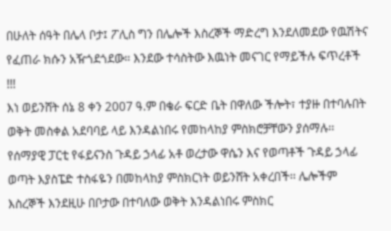በሁለት ሰዓት በሌላ ቦታ፤ ፖሊስ ግን በሌሎች እስረኞች ማድረግ እንደለመደው የዉሽትና የፈጠራ ክሱን አዥጎደጎደው። እንደው ተሳስትው እዉነት መናገር የማይችሉ ፍጥረቶች !!!
እነ ወይንሸት ሰኔ 8 ቀን 2007 ዓ.ም በቄራ ፍርድ ቤት በዋለው ችሎት፣ ተያዙ በተባሉበት ወቅት መስቀል አደባባይ ላይ እንዳልነበሩ የመከላከያ ምስክሮቻቸውን ያሰማሉ፡፡ የሰማያዊ ፓርቲ የፋይናንስ ጉዳይ ኃላፊ አቶ ወረታው ዋሴን እና የወጣቶች ጉዳይ ኃላፊ ወጣት እያስፔድ ተስፋዬን በመከላከያ ምስክርነት ወይንሸት አቀረበች፡፡ ሌሎችም እስረኞች እንደዚሁ በቦታው በተባለው ወቅት እንዳልነበሩ ምስክር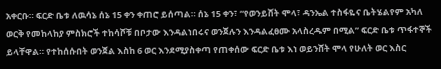አቀርቡ። ፍርድ ቤቱ ለዉሳኔ ሰኔ 15 ቀን ቀጠሮ ይሰጣል። ሰኔ 15 ቀን፣ “የወንይሸት ሞላ፣ ዳንኤል ተስፋዬና ቤትሄልየም አካለ ወርቅ የመከላከያ ምስክሮች ተከሳሾቹ በቦታው እንዳልነበሩና ወንጀሉን እንዳልፈፀሙ አላስረዱም በሚል” ፍርድ ቤቱ ጥፋተኞች ይላቸዋል። የተከሰሱበት ወንጀል እስከ 6 ወር እንደሚያስቀጣ የጠቀሰው ፍርድ ቤቱ እነ ወይንሸት ሞላ የሁለት ወር እስር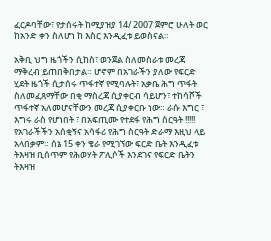ፈርዶባቸው፣ የታሰሩት ከሚያዝያ 14/ 2007 ጀምሮ ሁለት ወር ከአንድ ቀን ስለሆነ ከ እስር እንዲፈቱ ይወስናል።

አቅቢ ህግ ዜጎችን ሲከስ፣ ወንጀል ስለመስራቱ መረጃ ማቅረብ ይጠበቅበታል። ሆኖም በአገራችን ያለው የፍርድ ሂደት ዜጎች ሲታሰሩ ጥፋተኛ የሚባሉት፣ አቃቤ ሕግ ጥፋት ስለመፈጸማቸው በቂ ማስረጃ ሲያቀርብ ሳይሆን፣ ተከሳሾች ጥፋተኛ አለመሆናቸውን መረጃ ሲያቀርቡ ነው። ራሱ እግር ፣ እግሩ ራስ የሆነበት ፣ በአፍጢሙ የተደፋ የሕግ ስርዓት !!!!!
የአገራችችን አሰቂኝና አሳፋሪ የሕግ ስርዓት ድራማ እዚህ ላይ አላበቃም። ሰኔ 15 ቀን ቄራ የሚገኘው ፍርድ ቤት እንዲፈቱ ትእዛዝ ቢሰጥም የሕወሃት ፖሊሶች እንደገና የፍርድ ቤትን ትእዛዝ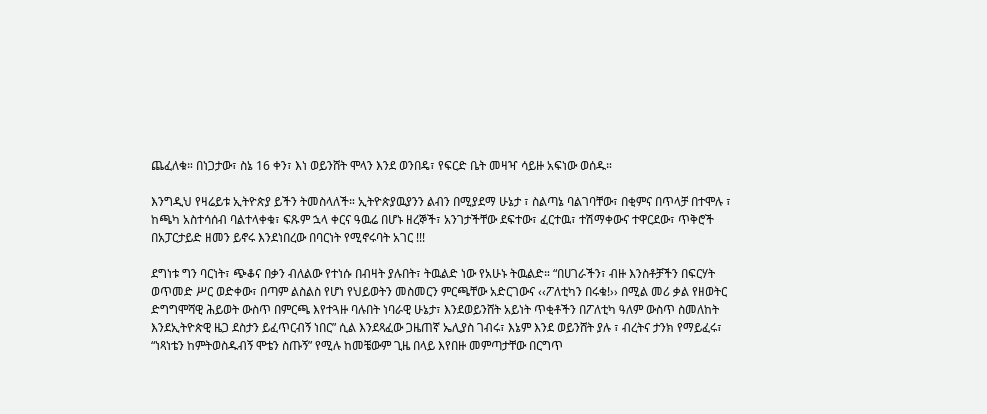ጨፈለቁ። በነጋታው፣ ስኔ 16 ቀን፣ እነ ወይንሸት ሞላን እንደ ወንበዴ፣ የፍርድ ቤት መዛዣ ሳይዙ አፍነው ወሰዱ።

እንግዲህ የዛሬይቱ ኢትዮጵያ ይችን ትመስላለች። ኢትዮጵያዉያንን ልብን በሚያደማ ሁኔታ ፣ ስልጣኔ ባልገባቸው፣ በቂምና በጥላቻ በተሞሉ ፣ ከጫካ አስተሳሰብ ባልተላቀቁ፣ ፍጹም ኋላ ቀርና ዓዉሬ በሆኑ ዘረኞች፣ አንገታችቸው ደፍተው፣ ፈርተዉ፣ ተሽማቀውና ተዋርደው፣ ጥቅሮች በአፓርታይድ ዘመን ይኖሩ እንደነበረው በባርነት የሚኖሩባት አገር !!!

ደግነቱ ግን ባርነት፣ ጭቆና በቃን ብለልው የተነሱ በብዛት ያሉበት፣ ትዉልድ ነው የአሁኑ ትዉልድ። “በሀገራችን፣ ብዙ እንስቶቻችን በፍርሃት ወጥመድ ሥር ወድቀው፣ በጣም ልስልስ የሆነ የህይወትን መስመርን ምርጫቸው አድርገውና ‹‹ፖለቲካን በሩቁ!›› በሚል መሪ ቃል የዘወትር ድግግሞሻዊ ሕይወት ውስጥ በምርጫ እየተጓዙ ባሉበት ነባራዊ ሁኔታ፣ እንደወይንሸት አይነት ጥቂቶችን በፖለቲካ ዓለም ውስጥ ስመለከት እንደኢትዮጵዊ ዜጋ ደስታን ይፈጥርብኝ ነበር” ሲል እንደጻፈው ጋዜጠኛ ኤሊያስ ገብሩ፣ እኔም እንደ ወይንሸት ያሉ ፣ ብረትና ታንክ የማይፈሩ፣ “ነጻነቴን ከምትወስዱብኝ ሞቴን ስጡኝ” የሚሉ ከመቼውም ጊዜ በላይ እየበዙ መምጣታቸው በርግጥ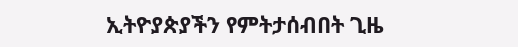ኢትዮያጵያችን የምትታሰብበት ጊዜ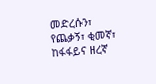መድረሱን፣ የጨቃኝ፣ ቂመኛ፣ ከፋፋይና ዘረኛ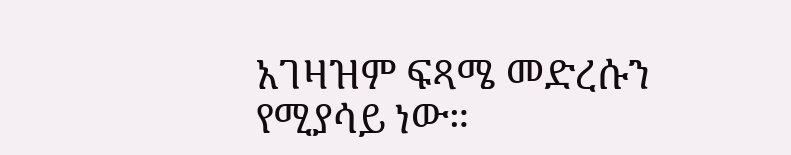አገዛዝም ፍጻሜ መድረሱን የሚያሳይ ነው።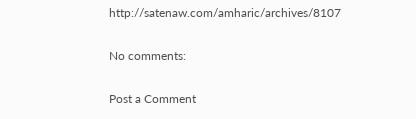http://satenaw.com/amharic/archives/8107

No comments:

Post a Comment